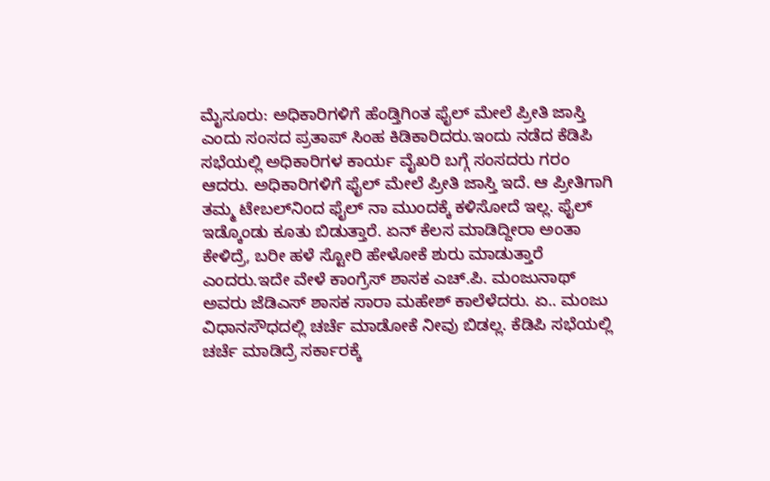ಮೈಸೂರು: ಅಧಿಕಾರಿಗಳಿಗೆ ಹೆಂಡ್ತಿಗಿಂತ ಫೈಲ್ ಮೇಲೆ ಪ್ರೀತಿ ಜಾಸ್ತಿ ಎಂದು ಸಂಸದ ಪ್ರತಾಪ್ ಸಿಂಹ ಕಿಡಿಕಾರಿದರು.ಇಂದು ನಡೆದ ಕೆಡಿಪಿ ಸಭೆಯಲ್ಲಿ ಅಧಿಕಾರಿಗಳ ಕಾರ್ಯ ವೈಖರಿ ಬಗ್ಗೆ ಸಂಸದರು ಗರಂ ಆದರು. ಅಧಿಕಾರಿಗಳಿಗೆ ಫೈಲ್ ಮೇಲೆ ಪ್ರೀತಿ ಜಾಸ್ತಿ ಇದೆ. ಆ ಪ್ರೀತಿಗಾಗಿ ತಮ್ಮ ಟೇಬಲ್‍ನಿಂದ ಫೈಲ್ ನಾ ಮುಂದಕ್ಕೆ ಕಳಿಸೋದೆ ಇಲ್ಲ. ಫೈಲ್ ಇಡ್ಕೊಂಡು ಕೂತು ಬಿಡುತ್ತಾರೆ. ಏನ್ ಕೆಲಸ ಮಾಡಿದ್ದೀರಾ ಅಂತಾ ಕೇಳಿದ್ರೆ, ಬರೀ ಹಳೆ ಸ್ಟೋರಿ ಹೇಳೋಕೆ ಶುರು ಮಾಡುತ್ತಾರೆ ಎಂದರು.ಇದೇ ವೇಳೆ ಕಾಂಗ್ರೆಸ್ ಶಾಸಕ ಎಚ್.ಪಿ. ಮಂಜುನಾಥ್ ಅವರು ಜೆಡಿಎಸ್ ಶಾಸಕ ಸಾರಾ ಮಹೇಶ್ ಕಾಲೆಳೆದರು. ಏ.. ಮಂಜು ವಿಧಾನಸೌಧದಲ್ಲಿ ಚರ್ಚೆ ಮಾಡೋಕೆ ನೀವು ಬಿಡಲ್ಲ. ಕೆಡಿಪಿ ಸಭೆಯಲ್ಲಿ ಚರ್ಚೆ ಮಾಡಿದ್ರೆ ಸರ್ಕಾರಕ್ಕೆ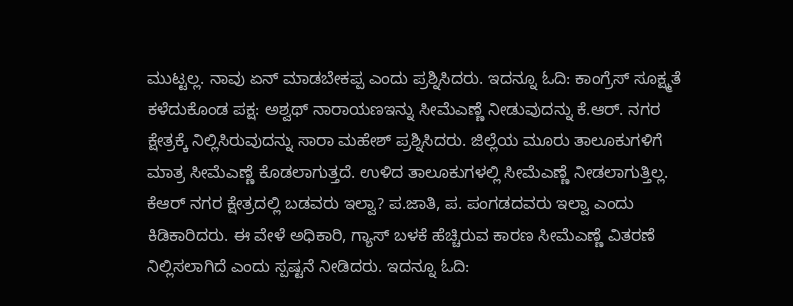ಮುಟ್ಟಲ್ಲ. ನಾವು ಏನ್ ಮಾಡಬೇಕಪ್ಪ ಎಂದು ಪ್ರಶ್ನಿಸಿದರು. ಇದನ್ನೂ ಓದಿ: ಕಾಂಗ್ರೆಸ್ ಸೂಕ್ಷ್ಮತೆ ಕಳೆದುಕೊಂಡ ಪಕ್ಷ: ಅಶ್ವಥ್ ನಾರಾಯಣಇನ್ನು ಸೀಮೆಎಣ್ಣೆ ನೀಡುವುದನ್ನು ಕೆ.ಆರ್. ನಗರ ಕ್ಷೇತ್ರಕ್ಕೆ ನಿಲ್ಲಿಸಿರುವುದನ್ನು ಸಾರಾ ಮಹೇಶ್ ಪ್ರಶ್ನಿಸಿದರು. ಜಿಲ್ಲೆಯ ಮೂರು ತಾಲೂಕುಗಳಿಗೆ ಮಾತ್ರ ಸೀಮೆಎಣ್ಣೆ ಕೊಡಲಾಗುತ್ತದೆ. ಉಳಿದ ತಾಲೂಕುಗಳಲ್ಲಿ ಸೀಮೆಎಣ್ಣೆ ನೀಡಲಾಗುತ್ತಿಲ್ಲ. ಕೆಆರ್ ನಗರ ಕ್ಷೇತ್ರದಲ್ಲಿ ಬಡವರು ಇಲ್ವಾ? ಪ.ಜಾತಿ, ಪ. ಪಂಗಡದವರು ಇಲ್ವಾ ಎಂದು ಕಿಡಿಕಾರಿದರು. ಈ ವೇಳೆ ಅಧಿಕಾರಿ, ಗ್ಯಾಸ್ ಬಳಕೆ ಹೆಚ್ಚಿರುವ ಕಾರಣ ಸೀಮೆಎಣ್ಣೆ ವಿತರಣೆ ನಿಲ್ಲಿಸಲಾಗಿದೆ ಎಂದು ಸ್ಪಷ್ಟನೆ ನೀಡಿದರು. ಇದನ್ನೂ ಓದಿ: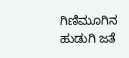ಗಿಣಿಮೂಗಿನ ಹುಡುಗಿ ಜತೆ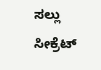ಸಲ್ಲು ಸೀಕ್ರೆಟ್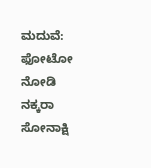ಮದುವೆ: ಫೋಟೋ ನೋಡಿ ನಕ್ಕರಾ ಸೋನಾಕ್ಷಿ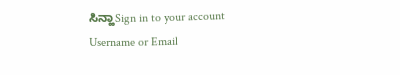ಸಿನ್ಹಾSign in to your account
Username or Email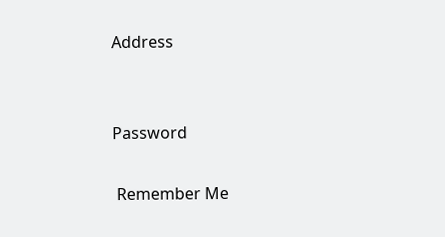Address


Password

 Remember Me